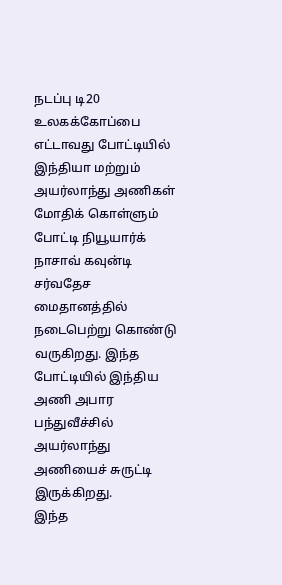நடப்பு டி20 உலகக்கோப்பை எட்டாவது போட்டியில் இந்தியா மற்றும் அயர்லாந்து அணிகள் மோதிக் கொள்ளும் போட்டி நியூயார்க் நாசாவ் கவுன்டி சர்வதேச மைதானத்தில் நடைபெற்று கொண்டு வருகிறது. இந்த போட்டியில் இந்திய அணி அபார பந்துவீச்சில் அயர்லாந்து அணியைச் சுருட்டி இருக்கிறது.
இந்த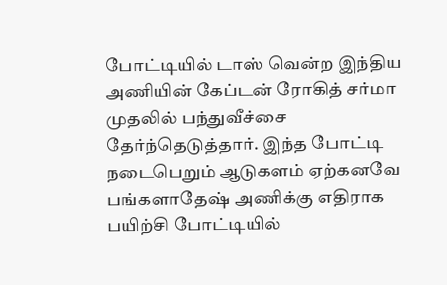போட்டியில் டாஸ் வென்ற இந்திய அணியின் கேப்டன் ரோகித் சர்மா முதலில் பந்துவீச்சை தேர்ந்தெடுத்தார். இந்த போட்டி நடைபெறும் ஆடுகளம் ஏற்கனவே பங்களாதேஷ் அணிக்கு எதிராக பயிற்சி போட்டியில்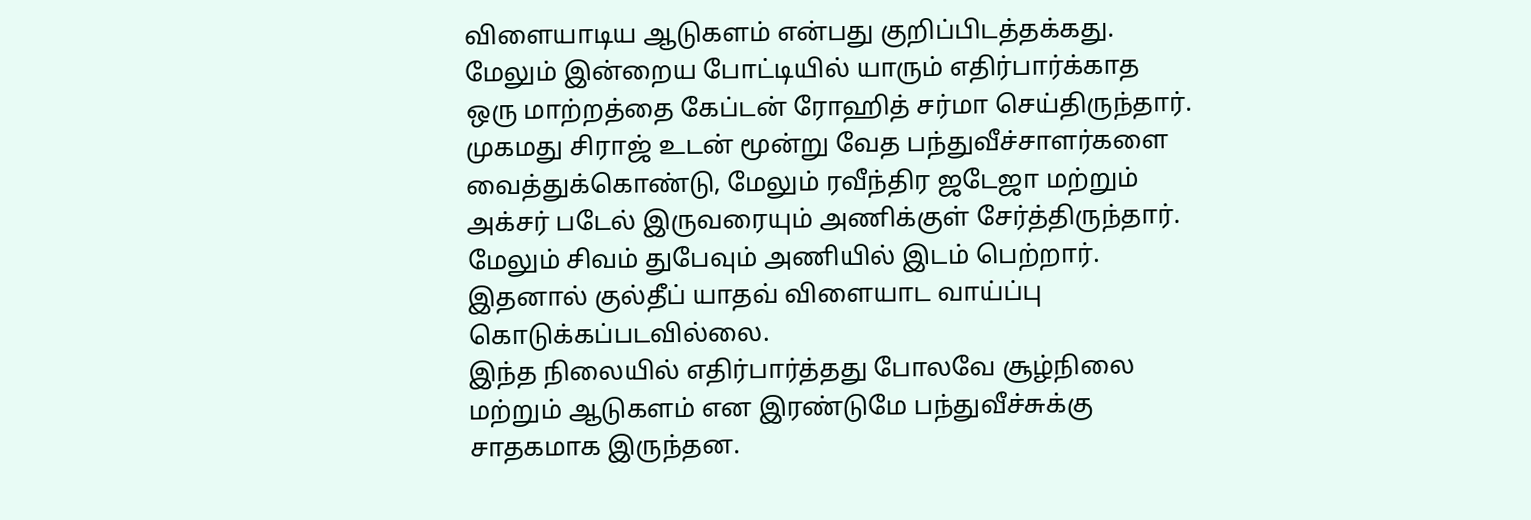விளையாடிய ஆடுகளம் என்பது குறிப்பிடத்தக்கது.
மேலும் இன்றைய போட்டியில் யாரும் எதிர்பார்க்காத ஒரு மாற்றத்தை கேப்டன் ரோஹித் சர்மா செய்திருந்தார். முகமது சிராஜ் உடன் மூன்று வேத பந்துவீச்சாளர்களை வைத்துக்கொண்டு, மேலும் ரவீந்திர ஜடேஜா மற்றும் அக்சர் படேல் இருவரையும் அணிக்குள் சேர்த்திருந்தார். மேலும் சிவம் துபேவும் அணியில் இடம் பெற்றார். இதனால் குல்தீப் யாதவ் விளையாட வாய்ப்பு கொடுக்கப்படவில்லை.
இந்த நிலையில் எதிர்பார்த்தது போலவே சூழ்நிலை மற்றும் ஆடுகளம் என இரண்டுமே பந்துவீச்சுக்கு சாதகமாக இருந்தன.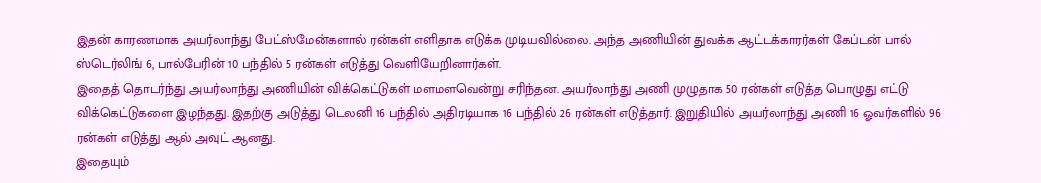இதன் காரணமாக அயர்லாந்து பேட்ஸ்மேன்களால் ரன்கள் எளிதாக எடுக்க முடியவில்லை. அந்த அணியின் துவக்க ஆட்டக்காரர்கள் கேப்டன் பால் ஸ்டெர்லிங் 6, பால்பேரின் 10 பந்தில் 5 ரன்கள் எடுத்து வெளியேறினார்கள்.
இதைத் தொடர்ந்து அயர்லாந்து அணியின் விக்கெட்டுகள் மளமளவென்று சரிந்தன. அயர்லாந்து அணி முழுதாக 50 ரன்கள் எடுத்த பொழுது எட்டு விக்கெட்டுகளை இழந்தது. இதற்கு அடுத்து டெலனி 16 பந்தில் அதிரடியாக 16 பந்தில் 26 ரன்கள் எடுத்தார். இறுதியில் அயர்லாந்து அணி 16 ஓவர்களில் 96 ரன்கள் எடுத்து ஆல் அவுட் ஆனது.
இதையும்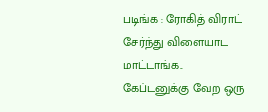படிங்க : ரோகித் விராட் சேர்ந்து விளையாட மாட்டாங்க.. கேப்டனுக்கு வேற ஒரு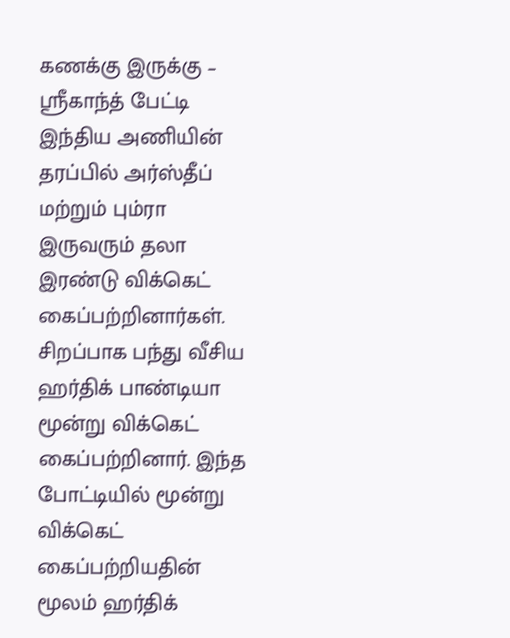கணக்கு இருக்கு – ஸ்ரீகாந்த் பேட்டி
இந்திய அணியின் தரப்பில் அர்ஸ்தீப் மற்றும் பும்ரா இருவரும் தலா இரண்டு விக்கெட் கைப்பற்றினார்கள். சிறப்பாக பந்து வீசிய ஹர்திக் பாண்டியா மூன்று விக்கெட் கைப்பற்றினார். இந்த போட்டியில் மூன்று விக்கெட் கைப்பற்றியதின் மூலம் ஹர்திக்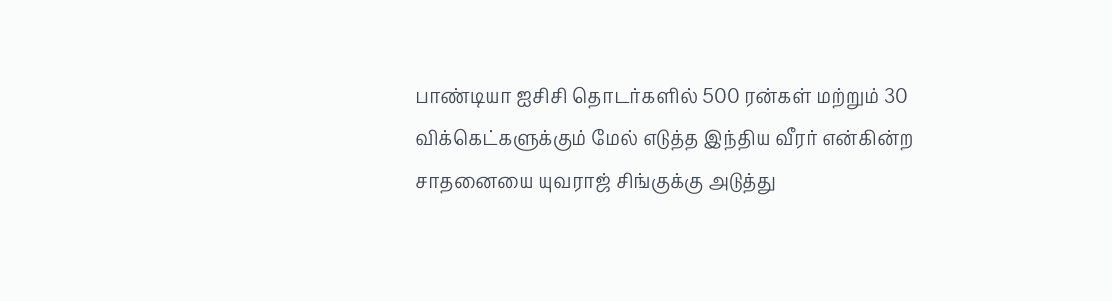பாண்டியா ஐசிசி தொடர்களில் 500 ரன்கள் மற்றும் 30 விக்கெட்களுக்கும் மேல் எடுத்த இந்திய வீரர் என்கின்ற சாதனையை யுவராஜ் சிங்குக்கு அடுத்து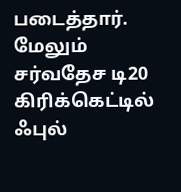படைத்தார். மேலும் சர்வதேச டி20 கிரிக்கெட்டில் ஃபுல்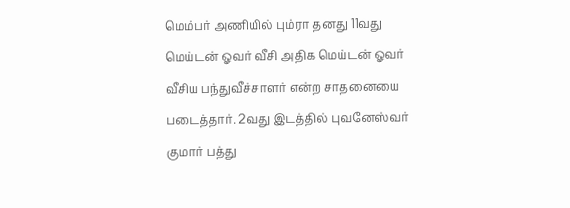மெம்பர் அணியில் பும்ரா தனது 11வது மெய்டன் ஓவர் வீசி அதிக மெய்டன் ஓவர் வீசிய பந்துவீச்சாளர் என்ற சாதனையை படைத்தார். 2வது இடத்தில் புவனேஸ்வர் குமார் பத்து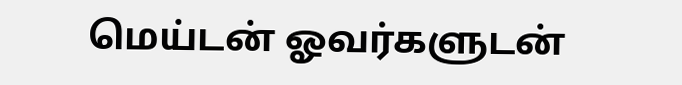மெய்டன் ஓவர்களுடன்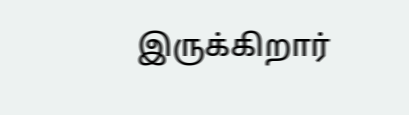இருக்கிறார்